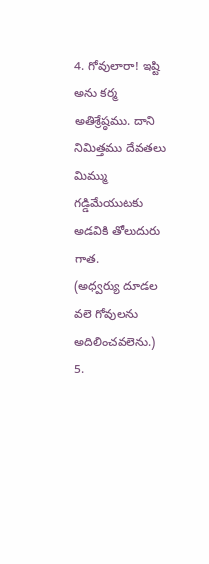4. గోవులారా! ఇష్టి అను కర్మ అతిశ్రేష్ఠము. దాని నిమిత్తము దేవతలు మిమ్ము గడ్డిమేయుటకు అడవికి తోలుదురు గాత.
(అధ్వర్యు దూడల వలె గోవులను అదిలించవలెను.)
5.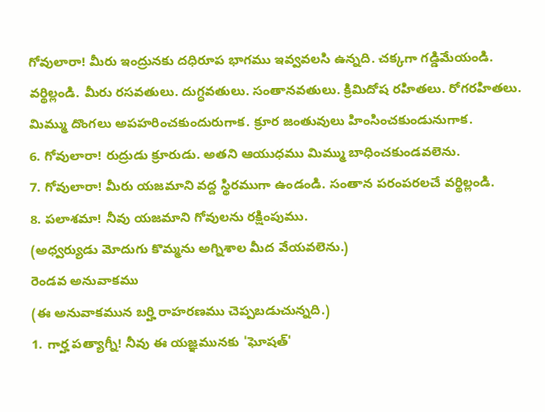గోవులారా! మీరు ఇంద్రునకు దధిరూప భాగము ఇవ్వవలసి ఉన్నది. చక్కగా గడ్డిమేయండి. వర్థిల్లండి. మీరు రసవతులు. దుగ్ధవతులు. సంతానవతులు. క్రిమిదోష రహితలు. రోగరహితలు. మిమ్ము దొంగలు అపహరించకుందురుగాక. క్రూర జంతువులు హింసించకుండునుగాక.
6. గోవులారా! రుద్రుడు క్రూరుడు. అతని ఆయుధము మిమ్ము బాధించకుండవలెను.
7. గోవులారా! మీరు యజమాని వద్ద స్థిరముగా ఉండండి. సంతాన పరంపరలచే వర్థిల్లండి.
8. పలాశమా! నీవు యజమాని గోవులను రక్షింపుము.
(అధ్వర్యుడు మోదుగు కొమ్మను అగ్నిశాల మీద వేయవలెను.)
రెండవ అనువాకము
(ఈ అనువాకమున బర్హి రాహరణము చెప్పబడుచున్నది.)
1. గార్హ పత్యాగ్నీ! నీవు ఈ యజ్ఞమునకు 'ఘోషత్'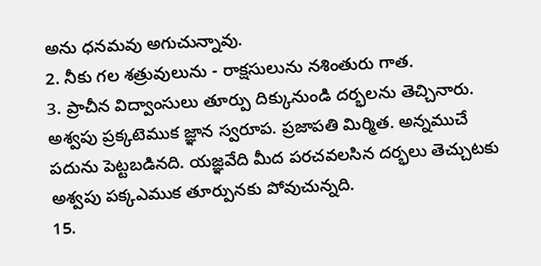అను ధనమవు అగుచున్నావు.
2. నీకు గల శత్రువులును - రాక్షసులును నశింతురు గాత.
3. ప్రాచీన విద్వాంసులు తూర్పు దిక్కునుండి దర్భలను తెచ్చినారు. అశ్వపు ప్రక్కటెముక జ్ఞాన స్వరూప. ప్రజాపతి మిర్మిత. అన్నముచే పదును పెట్టబడినది. యజ్ఞవేది మీద పరచవలసిన దర్భలు తెచ్చుటకు అశ్వపు పక్కఎముక తూర్పునకు పోవుచున్నది.
15.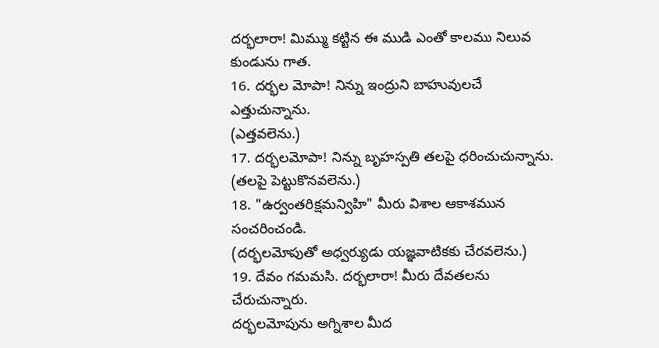దర్భలారా! మిమ్ము కట్టిన ఈ ముడి ఎంతో కాలము నిలువ కుండును గాత.
16. దర్భల మోపా! నిన్ను ఇంద్రుని బాహువులచే ఎత్తుచున్నాను.
(ఎత్తవలెను.)
17. దర్భలమోపా! నిన్ను బృహస్పతి తలపై ధరించుచున్నాను.
(తలపై పెట్టుకొనవలెను.)
18. "ఉర్వంతరిక్షమన్విహి" మీరు విశాల ఆకాశమున సంచరించండి.
(దర్భలమోపుతో అధ్వర్యుడు యజ్ఞవాటికకు చేరవలెను.)
19. దేవం గమమసి. దర్భలారా! మీరు దేవతలను చేరుచున్నారు.
దర్భలమోపును అగ్నిశాల మీద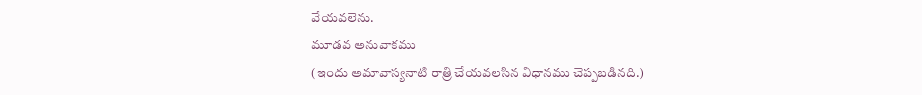వేయవలెను.
మూడవ అనువాకము
(ఇందు అమావాస్యనాటి రాత్రి చేయవలసిన విధానము చెప్పబడినది.)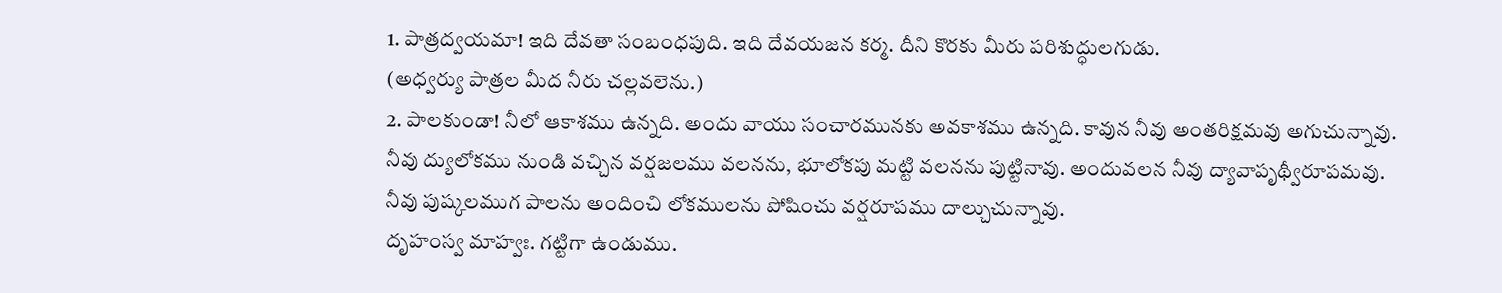1. పాత్రద్వయమా! ఇది దేవతా సంబంధపుది. ఇది దేవయజన కర్మ. దీని కొరకు మీరు పరిశుద్ధులగుడు.
(అధ్వర్యు పాత్రల మీద నీరు చల్లవలెను.)
2. పాలకుండా! నీలో ఆకాశము ఉన్నది. అందు వాయు సంచారమునకు అవకాశము ఉన్నది. కావున నీవు అంతరిక్షమవు అగుచున్నావు.
నీవు ద్యులోకము నుండి వచ్చిన వర్షజలము వలనను, భూలోకపు మట్టి వలనను పుట్టినావు. అందువలన నీవు ద్యావాపృథ్వీరూపమవు.
నీవు పుష్కలముగ పాలను అందించి లోకములను పోషించు వర్షరూపము దాల్చుచున్నావు.
దృహంస్వ మాహ్వః. గట్టిగా ఉండుము.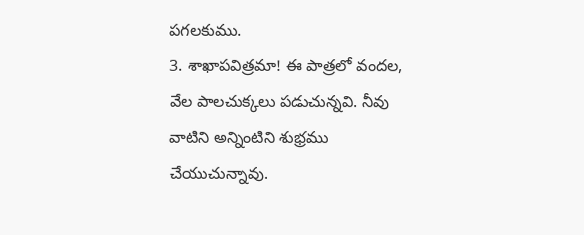పగలకుము.
3. శాఖాపవిత్రమా! ఈ పాత్రలో వందల, వేల పాలచుక్కలు పడుచున్నవి. నీవు వాటిని అన్నింటిని శుభ్రము చేయుచున్నావు.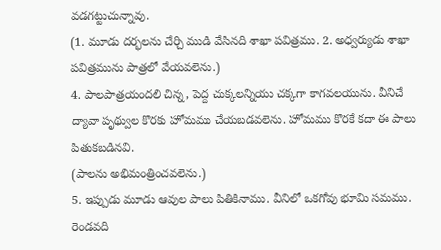వడగట్టుచున్నావు.
(1. మూడు దర్భలను చేర్చి ముడి వేసినది శాఖా పవిత్రము. 2. అధ్వర్యుడు శాఖా పవిత్రమును పాత్రలో వేయవలెను.)
4. పాలపాత్రయందలి చిన్న, పెద్ద చుక్కలన్నియు చక్కగా కాగవలయును. వీనిచే ద్యావా పృథ్వుల కొరకు హోమము చేయబడవలెను. హోమము కొరకే కదా ఈ పాలు పితుకబడినవి.
(పాలను అభిమంత్రించవలెను.)
5. ఇప్పుడు మూడు ఆవుల పాలు పితికినాము. వీనిలో ఒకగోవు భూమి సమము. రెండవది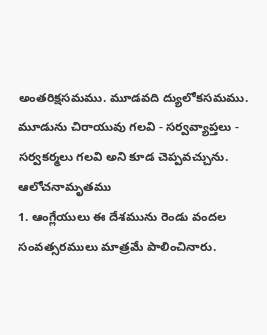అంతరిక్షసమము. మూడవది ద్యులోకసమము.
మూడును చిరాయువు గలవి - సర్వవ్యాప్తలు - సర్వకర్మలు గలవి అని కూడ చెప్పవచ్చును.
ఆలోచనామృతము
1. ఆంగ్లేయులు ఈ దేశమును రెండు వందల సంవత్సరములు మాత్రమే పాలించినారు.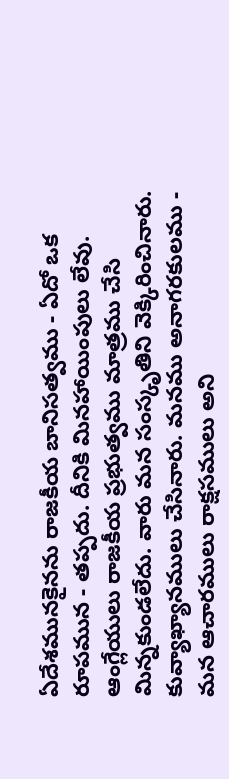ఏదేశమునకైనను రాజకీయ బానిసత్వము - ఏదో ఒక రూపమున - తప్పదు. దీనికి మినహాయింపులు లేవు.
ఆంగ్లేయులు రాజకీయ ప్రభుత్వము మాత్రము చేసి మిన్నకుండలేదు. వారు మన సంస్కృతిని వెక్కిరించినారు. కువ్యాఖ్యానములు చేసినారు. మనము అనాగరకులము - మన ఆచారములు రాక్షసములు అని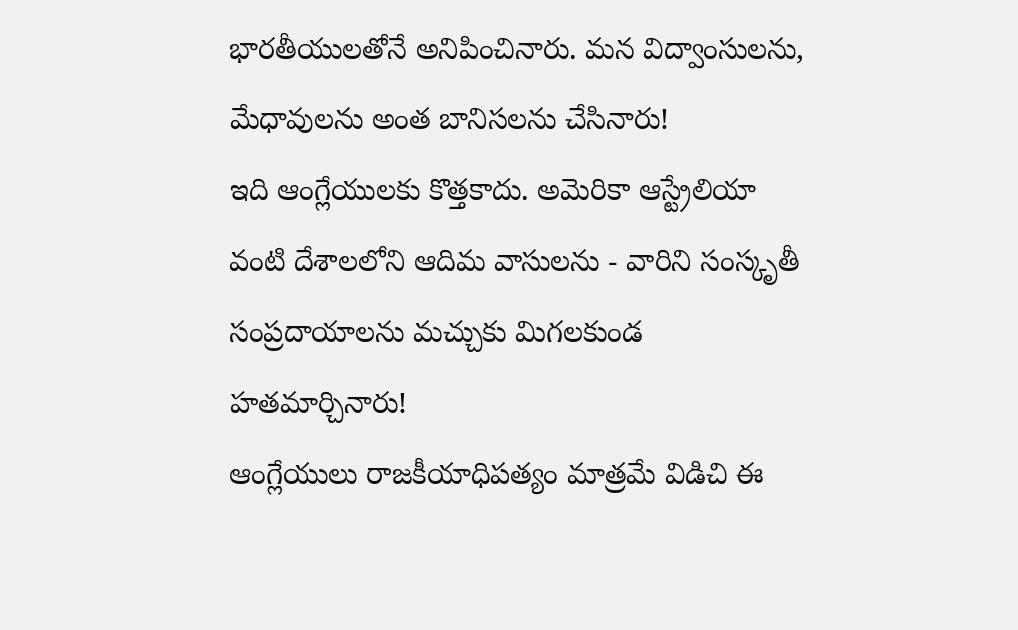భారతీయులతోనే అనిపించినారు. మన విద్వాంసులను, మేధావులను అంత బానిసలను చేసినారు!
ఇది ఆంగ్లేయులకు కొత్తకాదు. అమెరికా ఆస్ట్రేలియా వంటి దేశాలలోని ఆదిమ వాసులను - వారిని సంస్కృతీ సంప్రదాయాలను మచ్చుకు మిగలకుండ హతమార్చినారు!
ఆంగ్లేయులు రాజకీయాధిపత్యం మాత్రమే విడిచి ఈ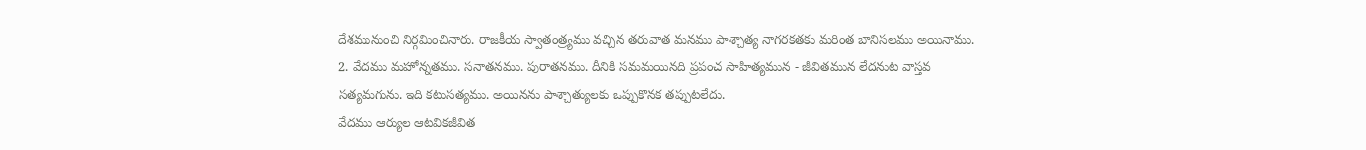దేశమునుంచి నిర్గమించినారు. రాజకీయ స్వాతంత్ర్యము వచ్చిన తరువాత మనము పాశ్చాత్య నాగరకతకు మరింత బానిసలము అయినాము.
2. వేదము మహోన్నతము. సనాతనము. పురాతనము. దీనికి సమమయినది ప్రపంచ సాహిత్యమున - జీవితమున లేదనుట వాస్తవ సత్యమగును. ఇది కటుసత్యము. అయినను పాశ్చాత్యులకు ఒప్పుకొనక తప్పుటలేదు.
వేదము ఆర్యుల ఆటవికజీవిత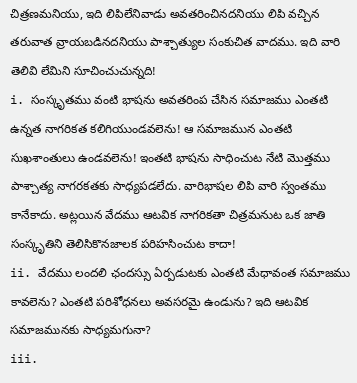చిత్రణమనియు, ఇది లిపిలేనివాడు అవతరించినదనియు లిపి వచ్చిన తరువాత వ్రాయబడినదనియు పాశ్చాత్యుల సంకుచిత వాదము. ఇది వారి తెలివి లేమిని సూచించుచున్నది!
i. సంస్కృతము వంటి భాషను అవతరింప చేసిన సమాజము ఎంతటి ఉన్నత నాగరికత కలిగియుండవలెను! ఆ సమాజమున ఎంతటి సుఖశాంతులు ఉండవలెను! ఇంతటి భాషను సాధించుట నేటి మొత్తము పాశ్చాత్య నాగరకతకు సాధ్యపడలేదు. వారిభాషల లిపి వారి స్వంతము కానేకాదు. అట్లయిన వేదము ఆటవిక నాగరికతా చిత్రమనుట ఒక జాతి సంస్కృతిని తెలిసికొనజాలక పరిహసించుట కాదా!
ii. వేదము లందలి ఛందస్సు ఏర్పడుటకు ఎంతటి మేధావంత సమాజము కావలెను? ఎంతటి పరిశోధనలు అవసరమై ఉండును? ఇది ఆటవిక సమాజమునకు సాధ్యమగునా?
iii.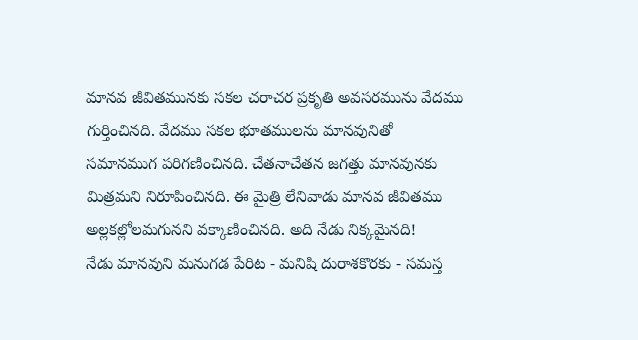మానవ జీవితమునకు సకల చరాచర ప్రకృతి అవసరమును వేదము గుర్తించినది. వేదము సకల భూతములను మానవునితో సమానముగ పరిగణించినది. చేతనాచేతన జగత్తు మానవునకు మిత్రమని నిరూపించినది. ఈ మైత్రి లేనివాడు మానవ జీవితము అల్లకల్లోలమగునని వక్కాణించినది. అది నేడు నిక్కమైనది!
నేడు మానవుని మనుగడ పేరిట - మనిషి దురాశకొరకు - సమస్త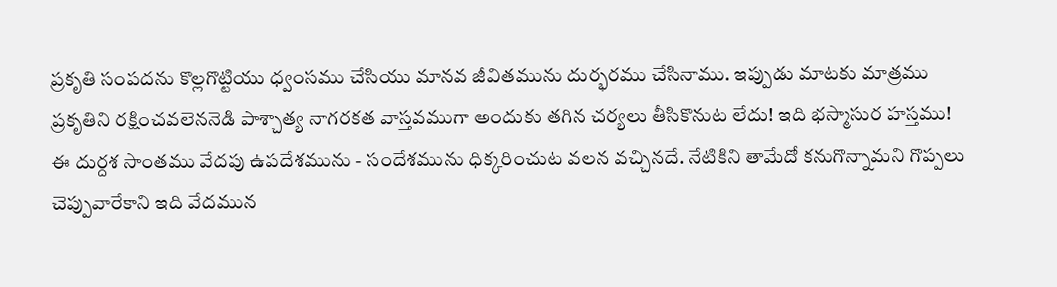ప్రకృతి సంపదను కొల్లగొట్టియు ధ్వంసము చేసియు మానవ జీవితమును దుర్భరము చేసినాము. ఇప్పుడు మాటకు మాత్రము ప్రకృతిని రక్షించవలెననెడి పాశ్చాత్య నాగరకత వాస్తవముగా అందుకు తగిన చర్యలు తీసికొనుట లేదు! ఇది భస్మాసుర హస్తము!
ఈ దుర్దశ సాంతము వేదపు ఉపదేశమును - సందేశమును ధిక్కరించుట వలన వచ్చినదే. నేటికిని తామేదో కనుగొన్నామని గొప్పలు చెప్పువారేకాని ఇది వేదమున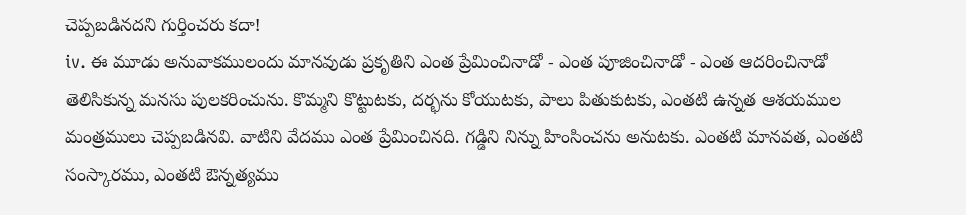చెప్పబడినదని గుర్తించరు కదా!
iv. ఈ మూడు అనువాకములందు మానవుడు ప్రకృతిని ఎంత ప్రేమించినాడో - ఎంత పూజించినాడో - ఎంత ఆదరించినాడో తెలిసికున్న మనసు పులకరించును. కొమ్మని కొట్టుటకు, దర్భను కోయుటకు, పాలు పితుకుటకు, ఎంతటి ఉన్నత ఆశయముల మంత్రములు చెప్పబడినవి. వాటిని వేదము ఎంత ప్రేమించినది. గడ్డిని నిన్ను హింసించను అనుటకు. ఎంతటి మానవత, ఎంతటి సంస్కారము, ఎంతటి ఔన్నత్యము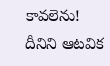కావలెను!
దీనిని ఆటవిక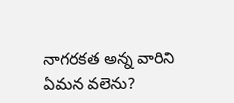నాగరకత అన్న వారిని ఏమన వలెను?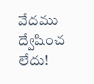వేదము ద్వేషించ లేదు!